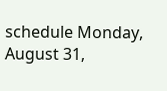schedule Monday, August 31,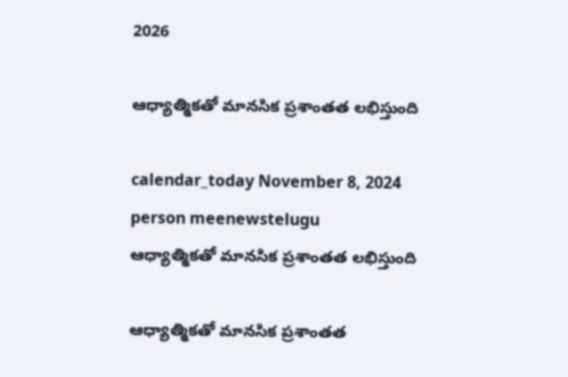2026

ఆధ్యాత్మికతో మానసిక ప్రశాంతత లభిస్తుంది

calendar_today November 8, 2024
person meenewstelugu
ఆధ్యాత్మికతో మానసిక ప్రశాంతత లభిస్తుంది

ఆధ్యాత్మికతో మానసిక ప్రశాంతత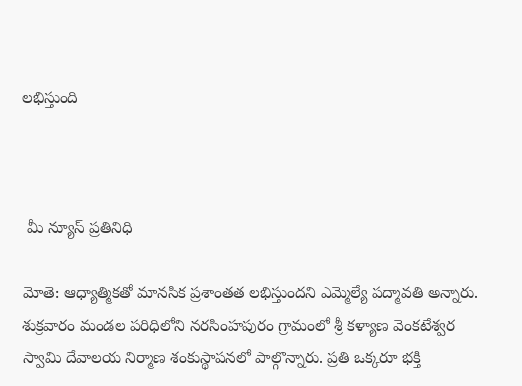లభిస్తుంది



 మీ న్యూస్ ప్రతినిధి

మోతె: ఆధ్యాత్మికతో మానసిక ప్రశాంతత లభిస్తుందని ఎమ్మెల్యే పద్మావతి అన్నారు. శుక్రవారం మండల పరిధిలోని నరసింహపురం గ్రామంలో శ్రీ కళ్యాణ వెంకటేశ్వర స్వామి దేవాలయ నిర్మాణ శంకుస్థాపనలో పాల్గొన్నారు. ప్రతి ఒక్కరూ భక్తి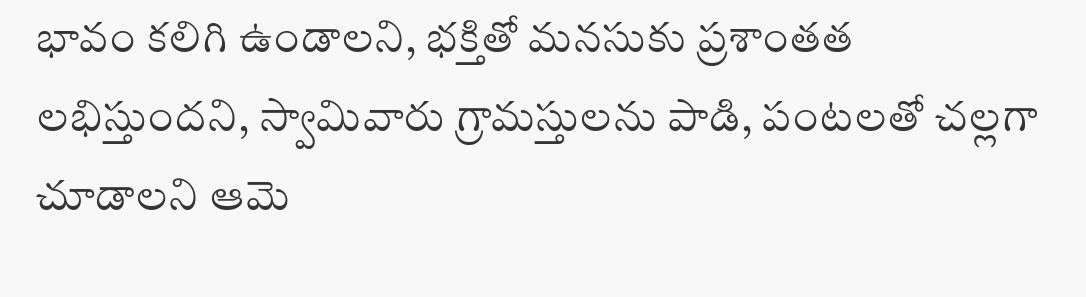భావం కలిగి ఉండాలని, భక్తితో మనసుకు ప్రశాంతత లభిస్తుందని, స్వామివారు గ్రామస్తులను పాడి, పంటలతో చల్లగా చూడాలని ఆమె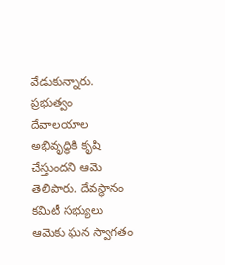వేడుకున్నారు. ప్రభుత్వం దేవాలయాల అభివృద్ధికి కృషి చేస్తుందని ఆమె తెలిపారు. దేవస్థానం కమిటీ సభ్యులు ఆమెకు ఘన స్వాగతం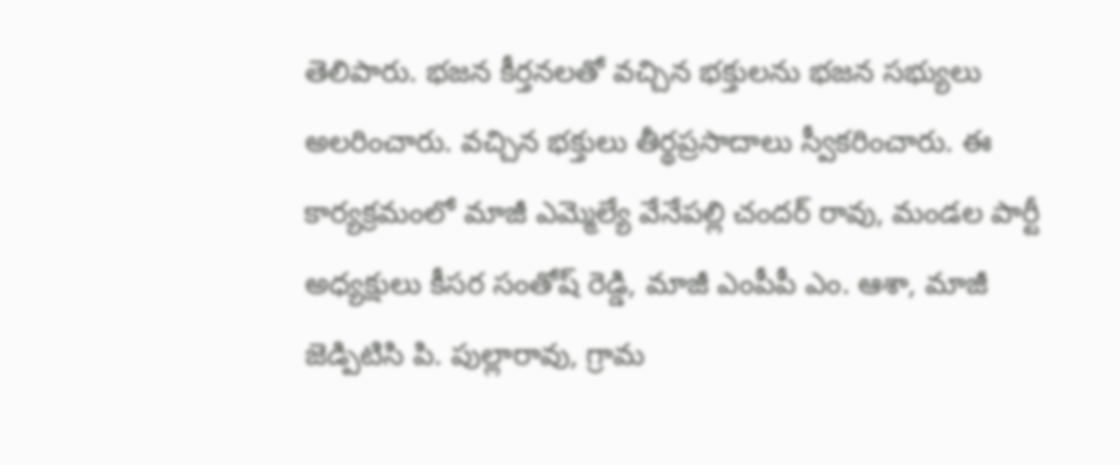తెలిపారు. భజన కీర్తనలతో వచ్చిన భక్తులను భజన సభ్యులు అలరించారు. వచ్చిన భక్తులు తీర్థప్రసాదాలు స్వీకరించారు. ఈ కార్యక్రమంలో మాజీ ఎమ్మెల్యే వేనేపల్లి చందర్ రావు, మండల పార్టీ అధ్యక్షులు కీసర సంతోష్ రెడ్డి, మాజీ ఎంపీపీ ఎం. ఆశా, మాజీ జెడ్పిటిసి పి. పుల్లారావు, గ్రామ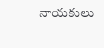నాయకులు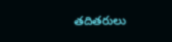తదితరులు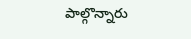పాల్గొన్నారు